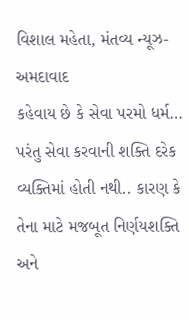વિશાલ મહેતા, મંતવ્ય ન્યૂઝ-અમદાવાદ
કહેવાય છે કે સેવા પરમો ધર્મ… પરંતુ સેવા કરવાની શક્તિ દરેક વ્યક્તિમાં હોતી નથી.. કારણ કે તેના માટે મજબૂત નિર્ણયશક્તિ અને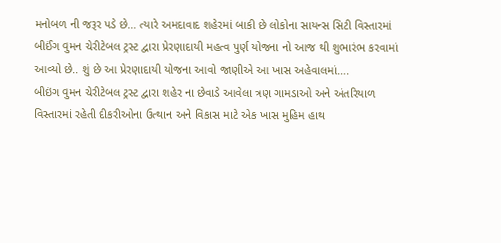મનોબળ ની જરૂર પડે છે… ત્યારે અમદાવાદ શહેરમાં બાકી છે લોકોના સાયન્સ સિટી વિસ્તારમાં બીઈંગ વુમન ચેરીટેબલ ટ્રસ્ટ દ્વારા પ્રેરણાદાયી મહત્વ પુર્ણ યોજના નો આજ થી શુભારંભ કરવામાં આવ્યો છે.. શું છે આ પ્રેરણાદાયી યોજના આવો જાણીએ આ ખાસ અહેવાલમાં….
બીઇંગ વુમન ચેરીટેબલ ટ્રસ્ટ દ્વારા શહેર ના છેવાડે આવેલા ત્રણ ગામડાઓ અને અંતરિયાળ વિસ્તારમાં રહેતી દીકરીઓના ઉત્થાન અને વિકાસ માટે એક ખાસ મુહિમ હાથ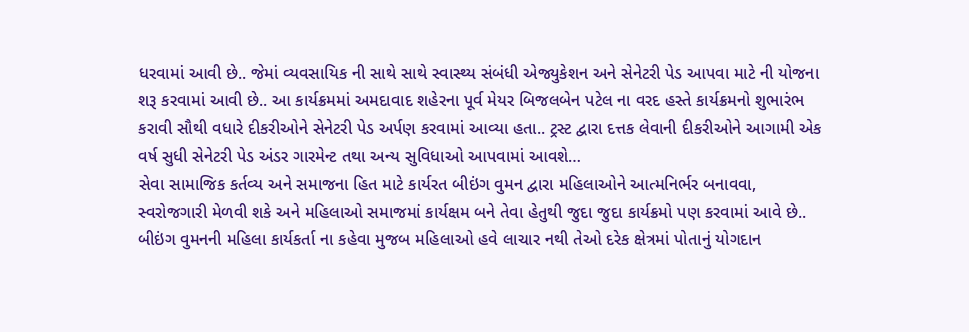ધરવામાં આવી છે.. જેમાં વ્યવસાયિક ની સાથે સાથે સ્વાસ્થ્ય સંબંધી એજ્યુકેશન અને સેનેટરી પેડ આપવા માટે ની યોજના શરૂ કરવામાં આવી છે.. આ કાર્યક્રમમાં અમદાવાદ શહેરના પૂર્વ મેયર બિજલબેન પટેલ ના વરદ હસ્તે કાર્યક્રમનો શુભારંભ કરાવી સૌથી વધારે દીકરીઓને સેનેટરી પેડ અર્પણ કરવામાં આવ્યા હતા.. ટ્રસ્ટ દ્વારા દત્તક લેવાની દીકરીઓને આગામી એક વર્ષ સુધી સેનેટરી પેડ અંડર ગારમેન્ટ તથા અન્ય સુવિધાઓ આપવામાં આવશે…
સેવા સામાજિક કર્તવ્ય અને સમાજના હિત માટે કાર્યરત બીઇંગ વુમન દ્વારા મહિલાઓને આત્મનિર્ભર બનાવવા, સ્વરોજગારી મેળવી શકે અને મહિલાઓ સમાજમાં કાર્યક્ષમ બને તેવા હેતુથી જુદા જુદા કાર્યક્રમો પણ કરવામાં આવે છે.. બીઇંગ વુમનની મહિલા કાર્યકર્તા ના કહેવા મુજબ મહિલાઓ હવે લાચાર નથી તેઓ દરેક ક્ષેત્રમાં પોતાનું યોગદાન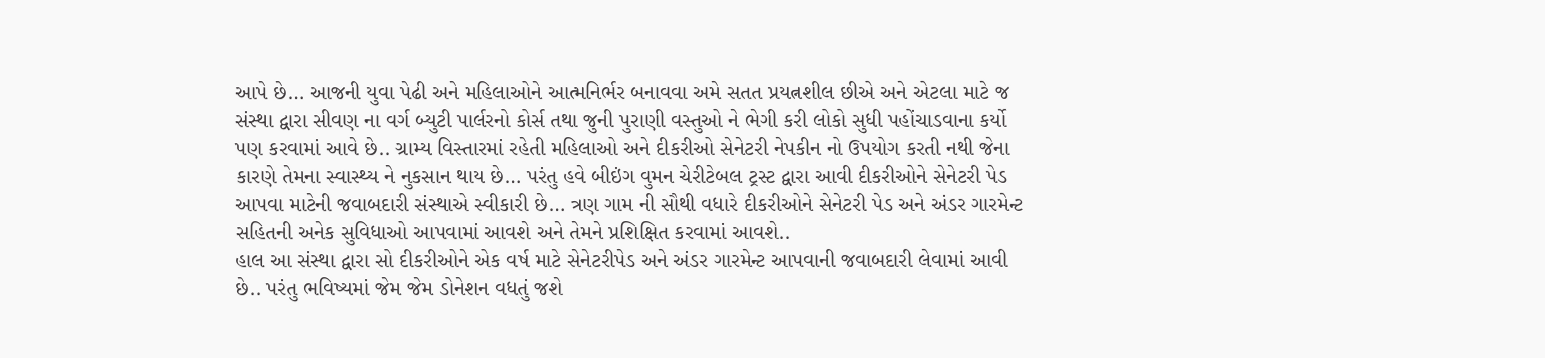આપે છે… આજની યુવા પેઢી અને મહિલાઓને આત્મનિર્ભર બનાવવા અમે સતત પ્રયત્નશીલ છીએ અને એટલા માટે જ સંસ્થા દ્વારા સીવણ ના વર્ગ બ્યુટી પાર્લરનો કોર્સ તથા જુની પુરાણી વસ્તુઓ ને ભેગી કરી લોકો સુધી પહોંચાડવાના કર્યો પણ કરવામાં આવે છે.. ગ્રામ્ય વિસ્તારમાં રહેતી મહિલાઓ અને દીકરીઓ સેનેટરી નેપકીન નો ઉપયોગ કરતી નથી જેના કારણે તેમના સ્વાસ્થ્ય ને નુકસાન થાય છે… પરંતુ હવે બીઇંગ વુમન ચેરીટેબલ ટ્રસ્ટ દ્વારા આવી દીકરીઓને સેનેટરી પેડ આપવા માટેની જવાબદારી સંસ્થાએ સ્વીકારી છે… ત્રણ ગામ ની સૌથી વધારે દીકરીઓને સેનેટરી પેડ અને અંડર ગારમેન્ટ સહિતની અનેક સુવિધાઓ આપવામાં આવશે અને તેમને પ્રશિક્ષિત કરવામાં આવશે..
હાલ આ સંસ્થા દ્વારા સો દીકરીઓને એક વર્ષ માટે સેનેટરીપેડ અને અંડર ગારમેન્ટ આપવાની જવાબદારી લેવામાં આવી છે.. પરંતુ ભવિષ્યમાં જેમ જેમ ડોનેશન વધતું જશે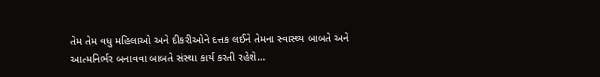તેમ તેમ વધુ મહિલાઓ અને દીકરીઓને દત્તક લઈને તેમના સ્વાસ્થ્ય બાબતે અને આત્મનિર્ભર બનાવવા બાબતે સંસ્થા કાર્ય કરતી રહેશે…